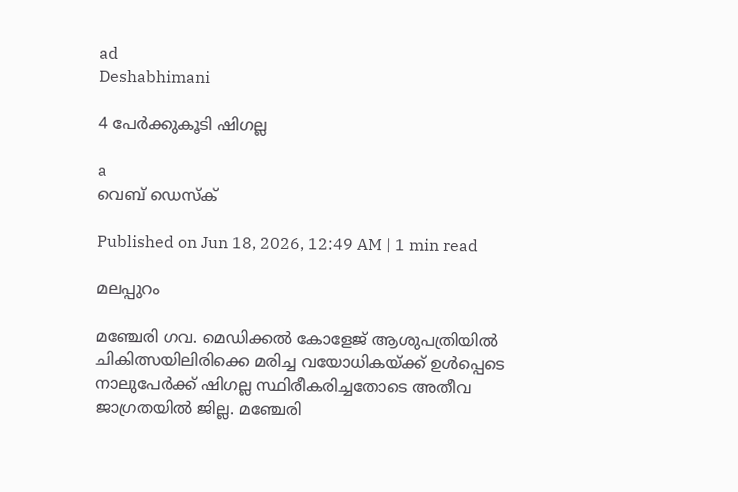ad
Deshabhimani

4 പേര്‍ക്കുകൂടി ഷിഗല്ല

a
വെബ് ഡെസ്ക്

Published on Jun 18, 2026, 12:49 AM | 1 min read

മലപ്പുറം

മഞ്ചേരി ഗവ. മെഡിക്കല്‍ കോളേജ് ആശുപത്രിയില്‍ ചികിത്സയിലിരിക്കെ മരിച്ച വയോധികയ്ക്ക് ഉള്‍പ്പെടെ നാലുപേര്‍ക്ക് ഷിഗല്ല സ്ഥിരീകരിച്ചതോടെ അതീവ ജാഗ്രതയില്‍ ജില്ല. മഞ്ചേരി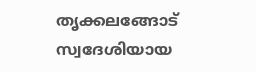തൃക്കലങ്ങോട് സ്വദേശിയായ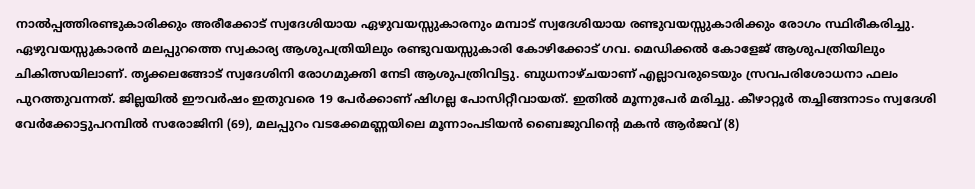നാല്‍പ്പത്തിരണ്ടുകാരിക്കും അരീക്കോട് സ്വദേശിയായ ഏഴുവയസ്സുകാരനും മമ്പാട് സ്വദേശിയായ രണ്ടുവയസ്സുകാരിക്കും രോഗം സ്ഥിരീകരിച്ചു. ഏഴുവയസ്സുകാരന്‍ മലപ്പുറത്തെ സ്വകാര്യ ആശുപത്രിയിലും രണ്ടുവയസ്സുകാരി കോഴിക്കോട് ഗവ. മെഡിക്കല്‍ കോളേജ് ആശുപത്രിയിലും ചികിത്സയിലാണ്. തൃക്കലങ്ങോട് സ്വദേശിനി രോഗമുക്തി നേടി ആശുപത്രിവിട്ടു. ബുധനാഴ്ചയാണ് എല്ലാവരുടെയും സ്രവപരിശോധനാ ഫലം പുറത്തുവന്നത്. ജില്ലയില്‍ ഈവര്‍ഷം ഇതുവരെ 19 പേര്‍ക്കാണ് ഷിഗല്ല പോസിറ്റീവായത്. ഇതില്‍ മൂന്നുപേര്‍ മരിച്ചു. കീഴാറ്റൂര്‍ തച്ചിങ്ങനാടം സ്വദേശി വേർക്കോട്ടുപറമ്പിൽ സരോജിനി (69), മലപ്പുറം വടക്കേമണ്ണയിലെ മൂന്നാംപടിയൻ ബൈജുവിന്റെ മകൻ ആർജവ് (8)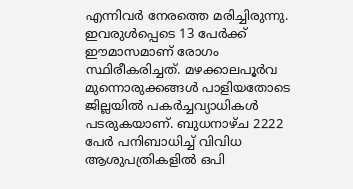എന്നിവര്‍ നേരത്തെ മരിച്ചിരുന്നു. ഇവരുള്‍പ്പെടെ 13 പേര്‍ക്ക് ഈമാസമാണ് രോഗം സ്ഥിരീകരിച്ചത്. മഴക്കാലപൂര്‍വ മുന്നൊരുക്കങ്ങള്‍ പാളിയതോടെ ജില്ലയില്‍ പകര്‍ച്ചവ്യാധികള്‍ പടരുകയാണ്. ബുധനാഴ്ച 2222 പേര്‍ പനിബാധിച്ച് വിവിധ ആശുപത്രികളില്‍ ഒപി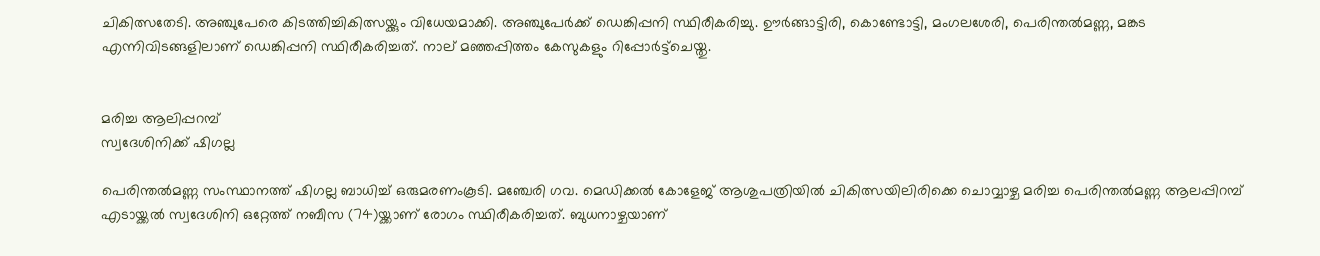ചികിത്സതേടി. അഞ്ചുപേരെ കിടത്തിച്ചികിത്സയ്ക്കും വിധേയമാക്കി. അഞ്ചുപേര്‍ക്ക് ഡെങ്കിപ്പനി സ്ഥിരീകരിച്ചു. ഊര്‍ങ്ങാട്ടിരി, കൊണ്ടോട്ടി, മംഗലശേരി, പെരിന്തല്‍മണ്ണ, മങ്കട എന്നിവിടങ്ങളിലാണ് ഡെങ്കിപ്പനി സ്ഥിരീകരിച്ചത്. നാല് മഞ്ഞപ്പിത്തം കേസുകളും റിപ്പോര്‍ട്ട്ചെയ്തു.


മരിച്ച ആലിപ്പറമ്പ്
സ്വദേശിനിക്ക് ഷിഗല്ല

പെരിന്തൽമണ്ണ സംസ്ഥാനത്ത് ഷിഗല്ല ബാധിച്ച്‌ ഒരുമരണംകൂടി. മഞ്ചേരി ഗവ. മെഡിക്കല്‍ കോളേജ് ആശുപത്രിയില്‍ ചികിത്സയിലിരിക്കെ ചൊവ്വാഴ്ച മരിച്ച പെരിന്തല്‍മണ്ണ ആലപ്പിറമ്പ് എടായ്ക്കൽ സ്വദേശിനി ഒറ്റേത്ത് നബീസ (74)യ്ക്കാണ് രോഗം സ്ഥിരീകരിച്ചത്. ബുധനാഴ്ചയാണ്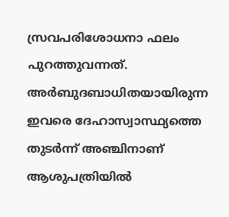സ്രവപരിശോധനാ ഫലം പുറത്തുവന്നത്. അര്‍ബുദബാധിതയായിരുന്ന ഇവരെ ദേഹാസ്വാസ്ഥ്യത്തെ തുടര്‍ന്ന് അഞ്ചിനാണ് ആശുപത്രിയില്‍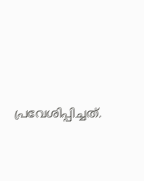പ്രവേശിപ്പിച്ചത്.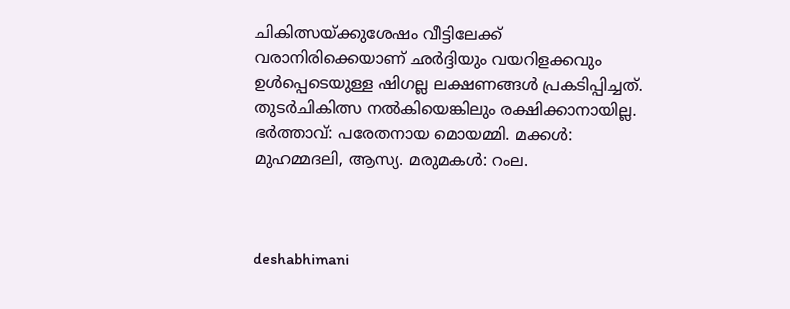ചികിത്സയ്ക്കുശേഷം വീട്ടിലേക്ക് വരാനിരിക്കെയാണ് ഛര്‍ദ്ദിയും വയറിളക്കവും ഉള്‍പ്പെടെയുള്ള ഷിഗല്ല ലക്ഷണങ്ങള്‍ പ്രകടിപ്പിച്ചത്. തുടര്‍ചികിത്സ നല്‍കിയെങ്കിലും രക്ഷിക്കാനായില്ല. ഭര്‍ത്താവ്: പരേതനായ മൊയമ്മി. മക്കൾ: മുഹമ്മദലി, ആസ്യ. മരുമകൾ: റംല.



deshabhimani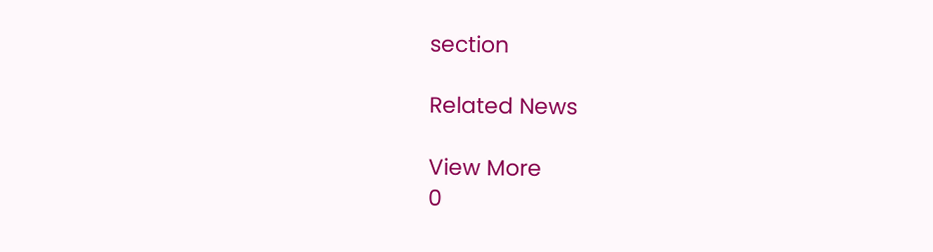section

Related News

View More
0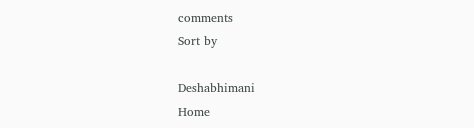comments
Sort by

Deshabhimani
Home